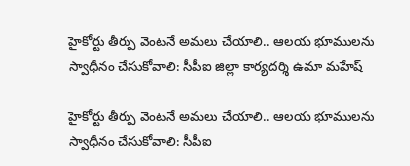హైకోర్టు తీర్పు వెంటనే అమలు చేయాలి.. ఆలయ భూములను స్వాధీనం చేసుకోవాలి: సీపీఐ జిల్లా కార్యదర్శి ఉమా మహేష్

హైకోర్టు తీర్పు వెంటనే అమలు చేయాలి.. ఆలయ భూములను స్వాధీనం చేసుకోవాలి: సీపీఐ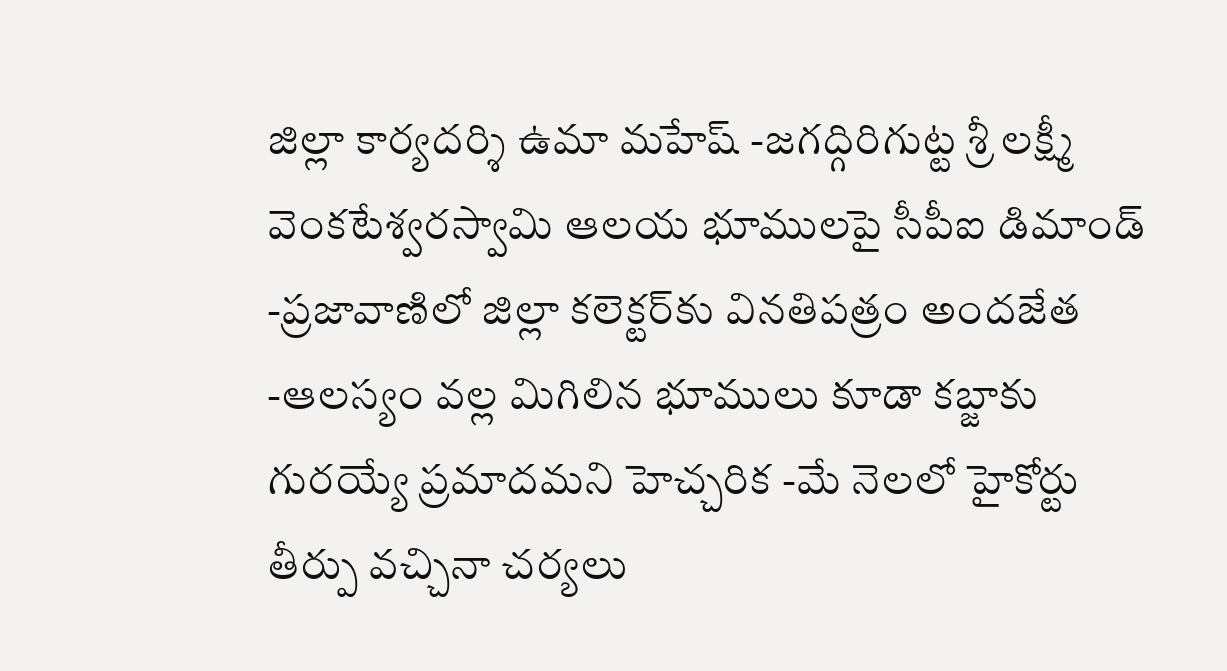జిల్లా కార్యదర్శి ఉమా మహేష్ -జగద్గిరిగుట్ట శ్రీ లక్ష్మీ వెంకటేశ్వరస్వామి ఆలయ భూములపై సీపీఐ డిమాండ్ -ప్రజావాణిలో జిల్లా కలెక్టర్‌కు వినతిపత్రం అందజేత -ఆలస్యం వల్ల మిగిలిన భూములు కూడా కబ్జాకు గురయ్యే ప్రమాదమని హెచ్చరిక -మే నెలలో హైకోర్టు తీర్పు వచ్చినా చర్యలు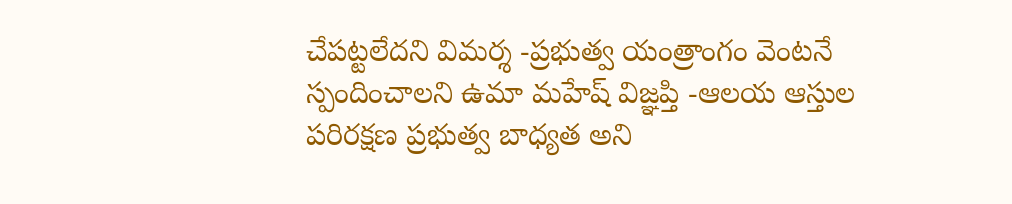చేపట్టలేదని విమర్శ -ప్రభుత్వ యంత్రాంగం వెంటనే స్పందించాలని ఉమా మహేష్ విజ్ఞప్తి -ఆలయ ఆస్తుల పరిరక్షణ ప్రభుత్వ బాధ్యత అని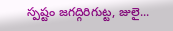స్పష్టం జగద్గిరిగుట్ట, జులై...